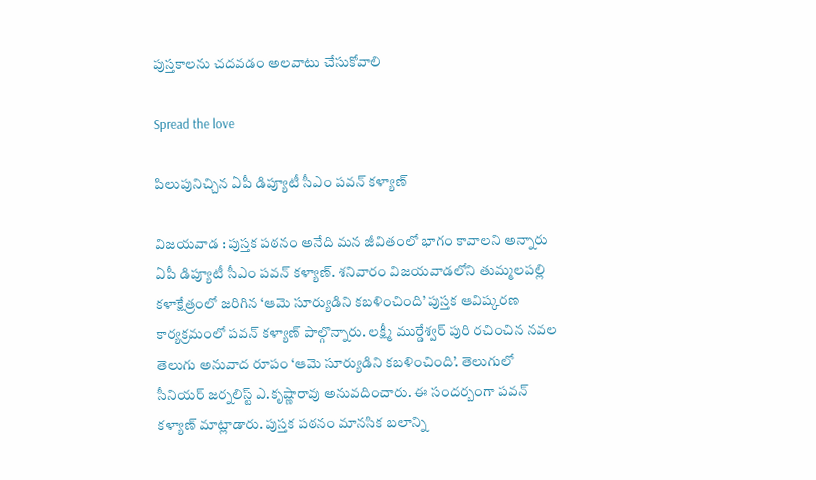పుస్త‌కాలను చ‌ద‌వ‌డం అల‌వాటు చేసుకోవాలి

Spread the love

పిలుపునిచ్చిన ఏపీ డిప్యూటీ సీఎం ప‌వ‌న్ క‌ళ్యాణ్

విజ‌య‌వాడ : పుస్త‌క ప‌ఠ‌నం అనేది మ‌న జీవితంలో భాగం కావాల‌ని అన్నారు ఏపీ డిప్యూటీ సీఎం ప‌వ‌న్ క‌ళ్యాణ్. శనివారం విజయవాడలోని తుమ్మలపల్లి కళాక్షేత్రంలో జరిగిన ‘ఆమె సూర్యుడిని కబళించింది’ పుస్తక ఆవిష్కరణ కార్యక్రమంలో పవన్ కళ్యాణ్ పాల్గొన్నారు. లక్ష్మీ ముర్డేశ్వర్ పురి రచించిన నవల తెలుగు అనువాద రూపం ‘ఆమె సూర్యుడిని కబళించింది’. తెలుగులో సీనియర్ జర్నలిస్ట్ ఎ.కృష్ణారావు అనువదించారు. ఈ సందర్బంగా పవన్ కళ్యాణ్ మాట్లాడారు. పుస్తక పఠనం మానసిక బలాన్ని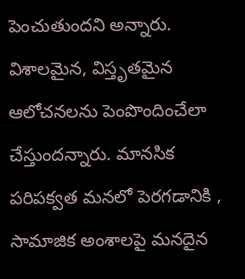పెంచుతుందని అన్నారు. విశాలమైన, విస్తృతమైన ఆలోచనలను పెంపొందించేలా చేస్తుంద‌న్నారు. మానసిక పరిపక్వత మనలో పెరగడానికి , సామాజిక అంశాలపై మనదైన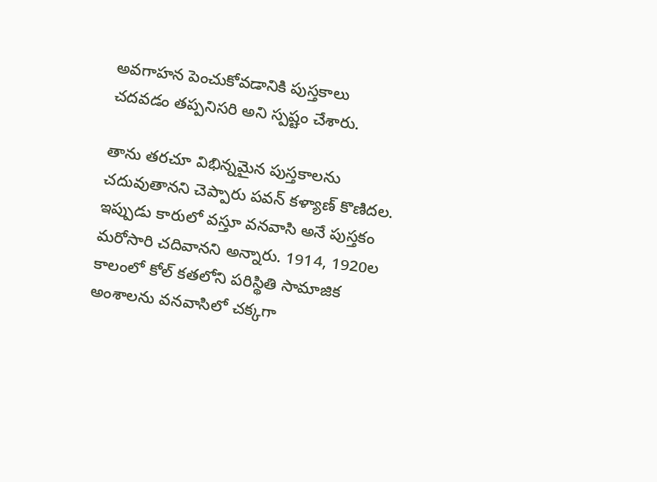అవగాహన పెంచుకోవడానికి పుస్తకాలు చదవడం తప్పనిసరి అని స్ప‌ష్టం చేశారు.

తాను తరచూ విభిన్నమైన పుస్తకాలను చదువుతానని చెప్పారు ప‌వ‌న్ క‌ళ్యాణ్ కొణిద‌ల‌. ఇప్పుడు కారులో వస్తూ వనవాసి అనే పుస్తకం మరోసారి చదివానని అన్నారు. 1914, 1920ల కాలంలో కోల్ కతలోని పరిస్థితి సామాజిక అంశాలను వనవాసిలో చక్కగా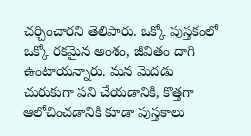చర్చించార‌ని తెలిపారు. ఒక్కో పుస్తకంలో ఒక్కో రకమైన అంశం, జీవితం దాగి ఉంటాయ‌న్నారు. మన మెదడు చురుకుగా పని చేయడానికి, కొత్తగా ఆలోచించడానికి కూడా పుస్తకాలు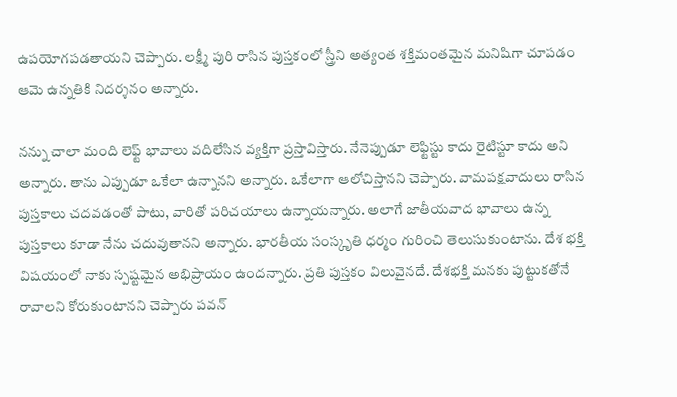ఉపయోగపడతాయని చెప్పారు. లక్ష్మీ పురి రాసిన పుస్తకంలో స్త్రీని అత్యంత శక్తిమంతమైన మనిషిగా చూపడం ఆమె ఉన్నతికి నిదర్శనం అన్నారు.

నన్ను చాలా మంది లెఫ్ట్ భావాలు వదిలేసిన వ్యక్తిగా ప్రస్తావిస్తారు. నేనెప్పుడూ లెఫ్టిస్టు కాదు రైటిస్టూ కాదు అని అన్నారు. తాను ఎప్పుడూ ఒకేలా ఉన్నానని అన్నారు. ఒకేలాగా ఆలోచిస్తాన‌ని చెప్పారు. వామపక్షవాదులు రాసిన పుస్తకాలు చదవడంతో పాటు, వారితో పరిచయాలు ఉన్నాయన్నారు. అలాగే జాతీయవాద భావాలు ఉన్న పుస్తకాలు కూడా నేను చదువుతానని అన్నారు. భారతీయ సంస్కృతి ధర్మం గురించి తెలుసుకుంటాను. దేశ భక్తి విషయంలో నాకు స్పష్టమైన అభిప్రాయం ఉంద‌న్నారు. ప్రతి పుస్తకం విలువైనదే. దేశభక్తి మనకు పుట్టుకతోనే రావాలని కోరుకుంటానని చెప్పారు ప‌వ‌న్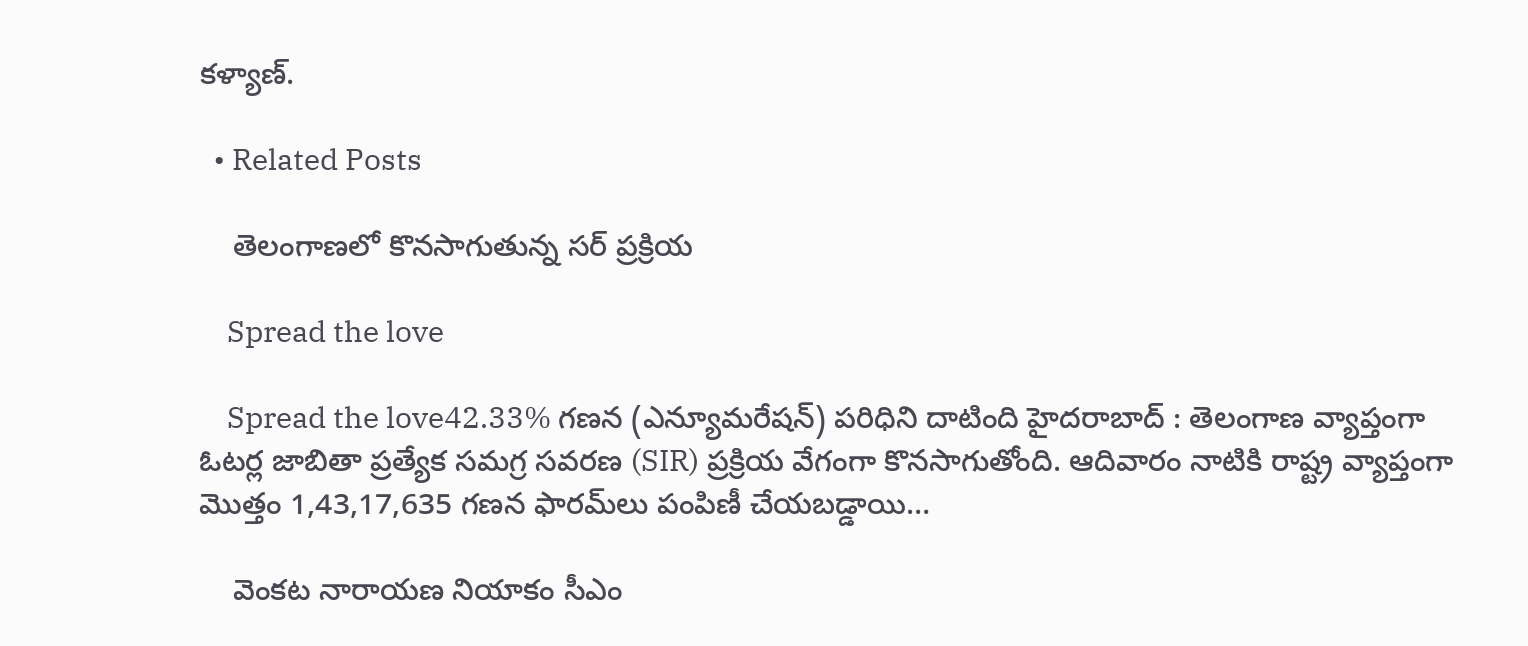క‌ళ్యాణ్‌.

  • Related Posts

    తెలంగాణ‌లో కొన‌సాగుతున్న స‌ర్ ప్ర‌క్రియ

    Spread the love

    Spread the love42.33% గణన (ఎన్యూమరేషన్) పరిధిని దాటింది హైదరాబాద్ : తెలంగాణ వ్యాప్తంగా ఓటర్ల జాబితా ప్రత్యేక సమగ్ర సవరణ (SIR) ప్రక్రియ వేగంగా కొనసాగుతోంది. ఆదివారం నాటికి రాష్ట్ర వ్యాప్తంగా మొత్తం 1,43,17,635 గణన ఫారమ్‌లు పంపిణీ చేయబడ్డాయి…

    వెంక‌ట నారాయ‌ణ నియాకం సీఎం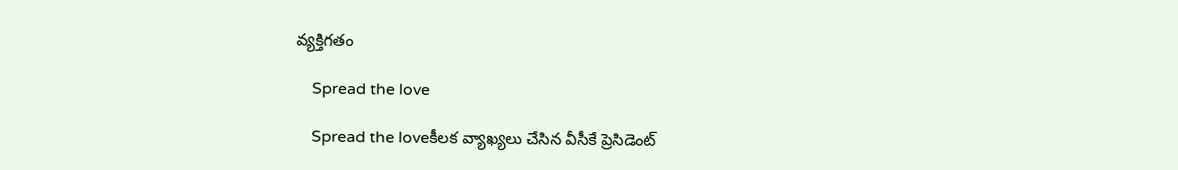వ్య‌క్తిగ‌తం

    Spread the love

    Spread the loveకీల‌క వ్యాఖ్య‌లు చేసిన వీసీకే ప్రెసిడెంట్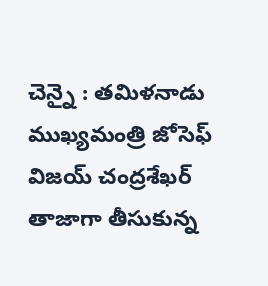చెన్నై : త‌మిళ‌నాడు ముఖ్య‌మంత్రి జోసెఫ్ విజ‌య్ చంద్ర‌శేఖ‌ర్ తాజాగా తీసుకున్న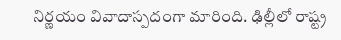నిర్ణ‌యం వివాదాస్ప‌దంగా మారింది. ఢిల్లీలో రాష్ట్ర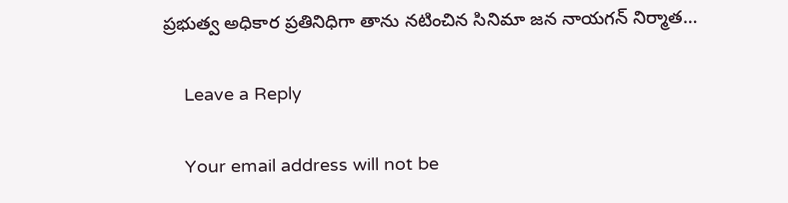ప్ర‌భుత్వ అధికార ప్ర‌తినిధిగా తాను న‌టించిన సినిమా జ‌న నాయ‌గ‌న్ నిర్మాత…

    Leave a Reply

    Your email address will not be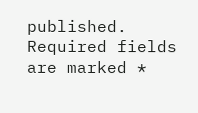published. Required fields are marked *